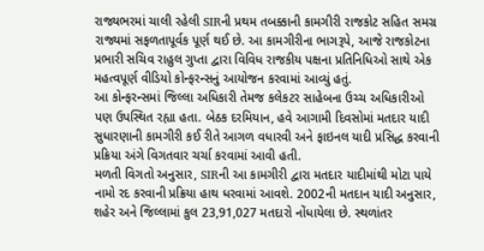રાજ્યભરમાં ચાલી રહેલી SIRની પ્રથમ તબક્કાની કામગીરી રાજકોટ સહિત સમગ્ર રાજ્યમાં સફળતાપૂર્વક પૂર્ણ થઈ છે. આ કામગીરીના ભાગરૂપે, આજે રાજકોટના પ્રભારી સચિવ રાહુલ ગુપ્તા દ્વારા વિવિધ રાજકીય પક્ષના પ્રતિનિધિઓ સાથે એક મહત્વપૂર્ણ વીડિયો કોન્ફરન્સનું આયોજન કરવામાં આવ્યું હતું.
આ કોન્ફરન્સમાં જિલ્લા અધિકારી તેમજ કલેકટર સાહેબના ઉચ્ચ અધિકારીઓ પણ ઉપસ્થિત રહ્યા હતા. બેઠક દરમિયાન, હવે આગામી દિવસોમાં મતદાર યાદી સુધારણાની કામગીરી કઈ રીતે આગળ વધારવી અને ફાઇનલ યાદી પ્રસિદ્ધ કરવાની પ્રક્રિયા અંગે વિગતવાર ચર્ચા કરવામાં આવી હતી.
મળતી વિગતો અનુસાર, SIRની આ કામગીરી દ્વારા મતદાર યાદીમાંથી મોટા પાયે નામો રદ કરવાની પ્રક્રિયા હાથ ધરવામાં આવશે. 2002ની મતદાન યાદી અનુસાર, શહેર અને જિલ્લામાં કુલ 23,91,027 મતદારો નોંધાયેલા છે. સ્થળાંતર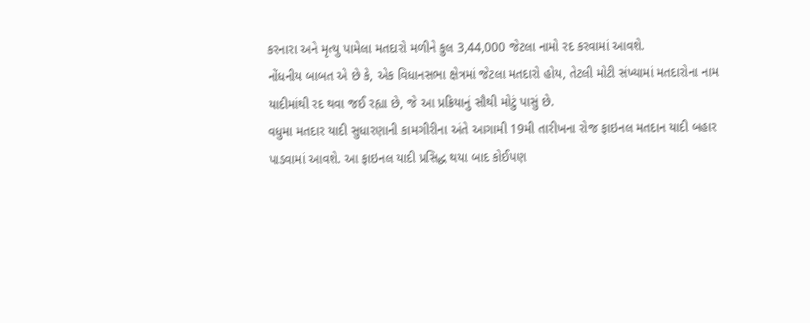કરનારા અને મૃત્યુ પામેલા મતદારો મળીને કુલ 3,44,000 જેટલા નામો રદ કરવામાં આવશે.
નોંધનીય બાબત એ છે કે, એક વિધાનસભા ક્ષેત્રમાં જેટલા મતદારો હોય, તેટલી મોટી સંખ્યામાં મતદારોના નામ યાદીમાંથી રદ થવા જઈ રહ્યા છે, જે આ પ્રક્રિયાનું સૌથી મોટું પાસું છે.
વધુમા મતદાર યાદી સુધારણાની કામગીરીના અંતે આગામી 19મી તારીખના રોજ ફાઇનલ મતદાન યાદી બહાર પાડવામાં આવશે. આ ફાઇનલ યાદી પ્રસિદ્ધ થયા બાદ કોઈપણ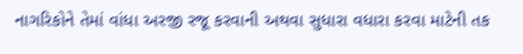નાગરિકોને તેમાં વાંધા અરજી રજૂ કરવાની અથવા સુધારા વધારા કરવા માટેની તક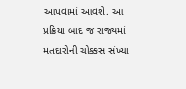આપવામાં આવશે. આ પ્રક્રિયા બાદ જ રાજ્યમાં મતદારોની ચોક્કસ સંખ્યા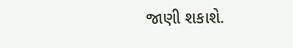જાણી શકાશે.